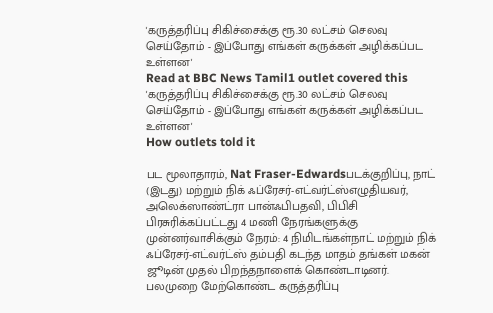'கருத்தரிப்பு சிகிச்சைக்கு ரூ.30 லட்சம் செலவு செய்தோம் - இப்போது எங்கள் கருக்கள் அழிக்கப்பட உள்ளன'
Read at BBC News Tamil1 outlet covered this
'கருத்தரிப்பு சிகிச்சைக்கு ரூ.30 லட்சம் செலவு செய்தோம் - இப்போது எங்கள் கருக்கள் அழிக்கப்பட உள்ளன'
How outlets told it

பட மூலாதாரம், Nat Fraser-Edwardsபடக்குறிப்பு, நாட் (இடது) மற்றும் நிக் ஃப்ரேசர்-எட்வர்ட்ஸ்எழுதியவர், அலெக்ஸாண்ட்ரா பான்ஃபிபதவி, பிபிசி பிரசுரிக்கப்பட்டது 4 மணி நேரங்களுக்கு முன்னர்வாசிக்கும் நேரம்: 4 நிமிடங்கள்நாட் மற்றும் நிக் ஃப்ரேசர்-எட்வர்ட்ஸ் தம்பதி கடந்த மாதம் தங்கள் மகன் ஜூடின் முதல் பிறந்தநாளைக் கொண்டாடினர். பலமுறை மேற்கொண்ட கருத்தரிப்பு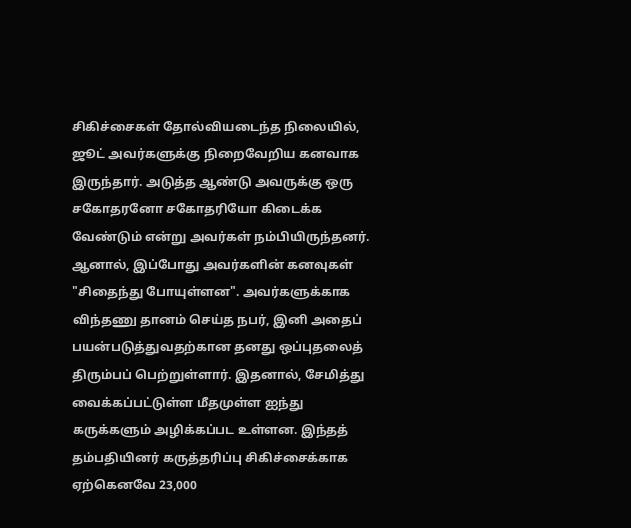சிகிச்சைகள் தோல்வியடைந்த நிலையில், ஜூட் அவர்களுக்கு நிறைவேறிய கனவாக இருந்தார். அடுத்த ஆண்டு அவருக்கு ஒரு சகோதரனோ சகோதரியோ கிடைக்க வேண்டும் என்று அவர்கள் நம்பியிருந்தனர். ஆனால், இப்போது அவர்களின் கனவுகள் "சிதைந்து போயுள்ளன". அவர்களுக்காக விந்தணு தானம் செய்த நபர், இனி அதைப் பயன்படுத்துவதற்கான தனது ஒப்புதலைத் திரும்பப் பெற்றுள்ளார். இதனால், சேமித்து வைக்கப்பட்டுள்ள மீதமுள்ள ஐந்து கருக்களும் அழிக்கப்பட உள்ளன. இந்தத் தம்பதியினர் கருத்தரிப்பு சிகிச்சைக்காக ஏற்கெனவே 23,000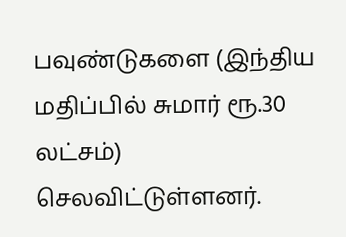பவுண்டுகளை (இந்திய மதிப்பில் சுமார் ரூ.30 லட்சம்) செலவிட்டுள்ளனர்.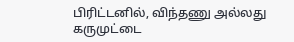பிரிட்டனில், விந்தணு அல்லது கருமுட்டை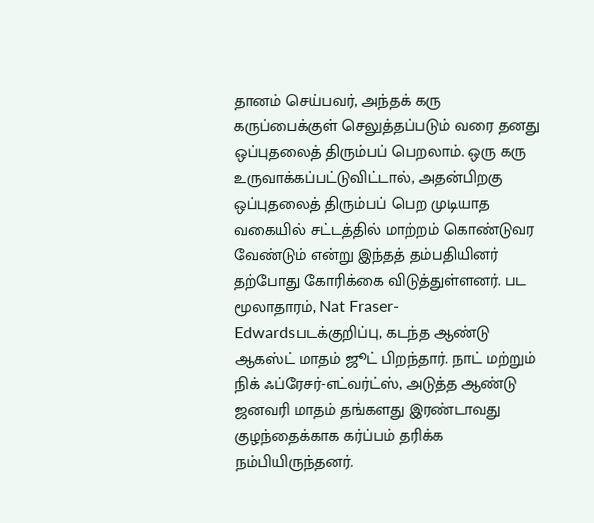தானம் செய்பவர், அந்தக் கரு கருப்பைக்குள் செலுத்தப்படும் வரை தனது ஒப்புதலைத் திரும்பப் பெறலாம். ஒரு கரு உருவாக்கப்பட்டுவிட்டால், அதன்பிறகு ஒப்புதலைத் திரும்பப் பெற முடியாத வகையில் சட்டத்தில் மாற்றம் கொண்டுவர வேண்டும் என்று இந்தத் தம்பதியினர் தற்போது கோரிக்கை விடுத்துள்ளனர். பட மூலாதாரம், Nat Fraser-Edwardsபடக்குறிப்பு, கடந்த ஆண்டு ஆகஸ்ட் மாதம் ஜூட் பிறந்தார். நாட் மற்றும் நிக் ஃப்ரேசர்-எட்வர்ட்ஸ், அடுத்த ஆண்டு ஜனவரி மாதம் தங்களது இரண்டாவது குழந்தைக்காக கர்ப்பம் தரிக்க நம்பியிருந்தனர்.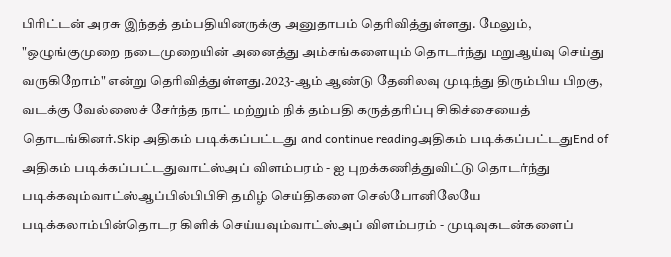பிரிட்டன் அரசு இந்தத் தம்பதியினருக்கு அனுதாபம் தெரிவித்துள்ளது. மேலும், "ஒழுங்குமுறை நடைமுறையின் அனைத்து அம்சங்களையும் தொடர்ந்து மறுஆய்வு செய்து வருகிறோம்" என்று தெரிவித்துள்ளது.2023-ஆம் ஆண்டு தேனிலவு முடிந்து திரும்பிய பிறகு, வடக்கு வேல்ஸைச் சேர்ந்த நாட் மற்றும் நிக் தம்பதி கருத்தரிப்பு சிகிச்சையைத் தொடங்கினர்.Skip அதிகம் படிக்கப்பட்டது and continue readingஅதிகம் படிக்கப்பட்டதுEnd of அதிகம் படிக்கப்பட்டதுவாட்ஸ்அப் விளம்பரம் - ஐ புறக்கணித்துவிட்டு தொடர்ந்து படிக்கவும்வாட்ஸ்ஆப்பில்பிபிசி தமிழ் செய்திகளை செல்போனிலேயே படிக்கலாம்பின்தொடர கிளிக் செய்யவும்வாட்ஸ்அப் விளம்பரம் - முடிவுகடன்களைப்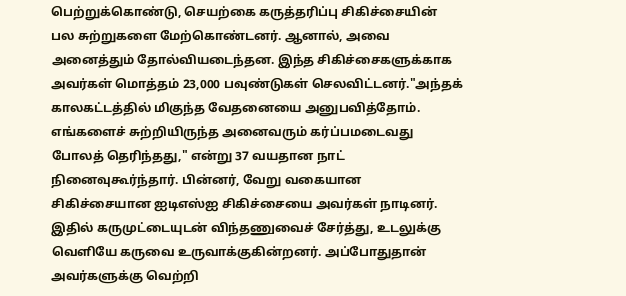பெற்றுக்கொண்டு, செயற்கை கருத்தரிப்பு சிகிச்சையின் பல சுற்றுகளை மேற்கொண்டனர். ஆனால், அவை அனைத்தும் தோல்வியடைந்தன. இந்த சிகிச்சைகளுக்காக அவர்கள் மொத்தம் 23,000 பவுண்டுகள் செலவிட்டனர்."அந்தக் காலகட்டத்தில் மிகுந்த வேதனையை அனுபவித்தோம். எங்களைச் சுற்றியிருந்த அனைவரும் கர்ப்பமடைவது போலத் தெரிந்தது," என்று 37 வயதான நாட் நினைவுகூர்ந்தார். பின்னர், வேறு வகையான சிகிச்சையான ஐடிஎஸ்ஐ சிகிச்சையை அவர்கள் நாடினர். இதில் கருமுட்டையுடன் விந்தணுவைச் சேர்த்து, உடலுக்கு வெளியே கருவை உருவாக்குகின்றனர். அப்போதுதான் அவர்களுக்கு வெற்றி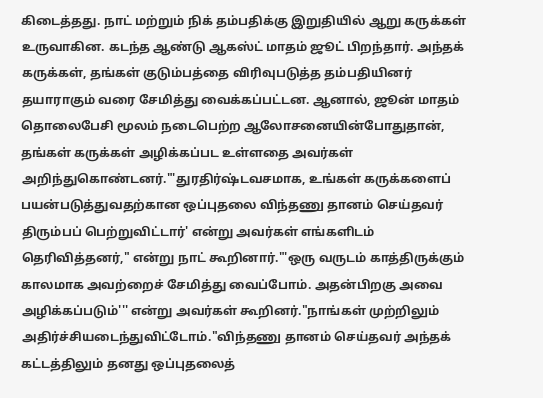கிடைத்தது. நாட் மற்றும் நிக் தம்பதிக்கு இறுதியில் ஆறு கருக்கள் உருவாகின. கடந்த ஆண்டு ஆகஸ்ட் மாதம் ஜூட் பிறந்தார். அந்தக் கருக்கள், தங்கள் குடும்பத்தை விரிவுபடுத்த தம்பதியினர் தயாராகும் வரை சேமித்து வைக்கப்பட்டன. ஆனால், ஜூன் மாதம் தொலைபேசி மூலம் நடைபெற்ற ஆலோசனையின்போதுதான், தங்கள் கருக்கள் அழிக்கப்பட உள்ளதை அவர்கள் அறிந்துகொண்டனர்."'துரதிர்ஷ்டவசமாக, உங்கள் கருக்களைப் பயன்படுத்துவதற்கான ஒப்புதலை விந்தணு தானம் செய்தவர் திரும்பப் பெற்றுவிட்டார்' என்று அவர்கள் எங்களிடம் தெரிவித்தனர்," என்று நாட் கூறினார்."'ஒரு வருடம் காத்திருக்கும் காலமாக அவற்றைச் சேமித்து வைப்போம். அதன்பிறகு அவை அழிக்கப்படும்''' என்று அவர்கள் கூறினர்."நாங்கள் முற்றிலும் அதிர்ச்சியடைந்துவிட்டோம்."விந்தணு தானம் செய்தவர் அந்தக் கட்டத்திலும் தனது ஒப்புதலைத்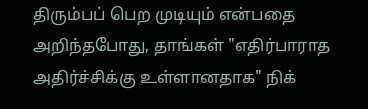திரும்பப் பெற முடியும் என்பதை அறிந்தபோது, தாங்கள் "எதிர்பாராத அதிர்ச்சிக்கு உள்ளானதாக" நிக்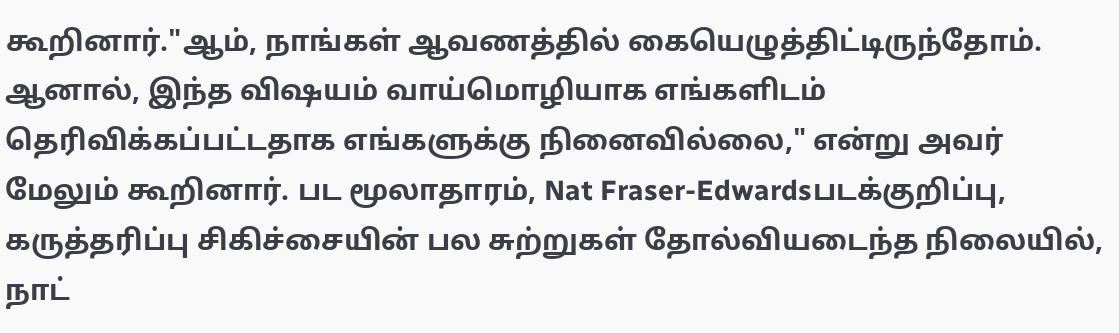கூறினார்."ஆம், நாங்கள் ஆவணத்தில் கையெழுத்திட்டிருந்தோம். ஆனால், இந்த விஷயம் வாய்மொழியாக எங்களிடம் தெரிவிக்கப்பட்டதாக எங்களுக்கு நினைவில்லை," என்று அவர் மேலும் கூறினார். பட மூலாதாரம், Nat Fraser-Edwardsபடக்குறிப்பு, கருத்தரிப்பு சிகிச்சையின் பல சுற்றுகள் தோல்வியடைந்த நிலையில், நாட்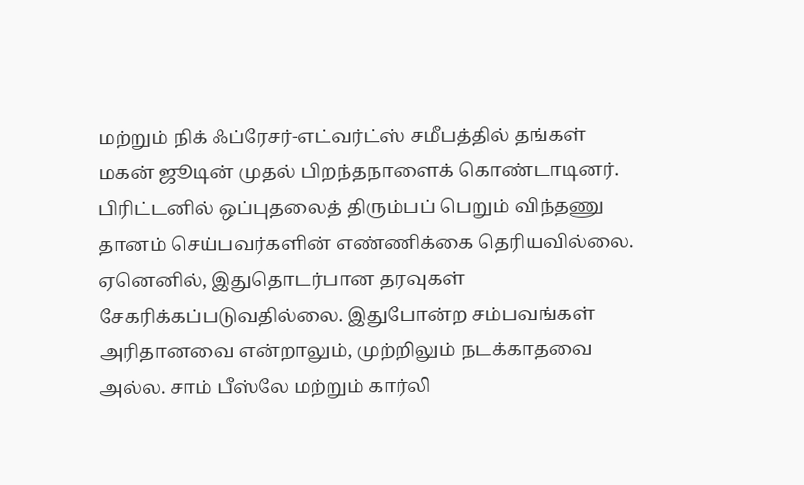மற்றும் நிக் ஃப்ரேசர்-எட்வர்ட்ஸ் சமீபத்தில் தங்கள் மகன் ஜூடின் முதல் பிறந்தநாளைக் கொண்டாடினர். பிரிட்டனில் ஒப்புதலைத் திரும்பப் பெறும் விந்தணு தானம் செய்பவர்களின் எண்ணிக்கை தெரியவில்லை. ஏனெனில், இதுதொடர்பான தரவுகள் சேகரிக்கப்படுவதில்லை. இதுபோன்ற சம்பவங்கள் அரிதானவை என்றாலும், முற்றிலும் நடக்காதவை அல்ல. சாம் பீஸ்லே மற்றும் கார்லி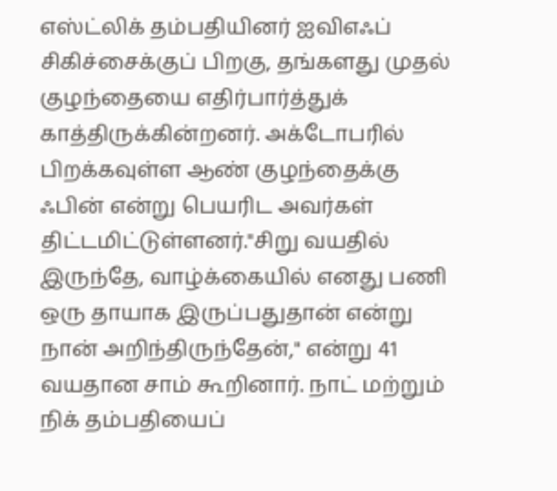எஸ்ட்லிக் தம்பதியினர் ஐவிஎஃப் சிகிச்சைக்குப் பிறகு, தங்களது முதல் குழந்தையை எதிர்பார்த்துக் காத்திருக்கின்றனர். அக்டோபரில் பிறக்கவுள்ள ஆண் குழந்தைக்கு ஃபின் என்று பெயரிட அவர்கள் திட்டமிட்டுள்ளனர்."சிறு வயதில் இருந்தே, வாழ்க்கையில் எனது பணி ஒரு தாயாக இருப்பதுதான் என்று நான் அறிந்திருந்தேன்," என்று 41 வயதான சாம் கூறினார். நாட் மற்றும் நிக் தம்பதியைப்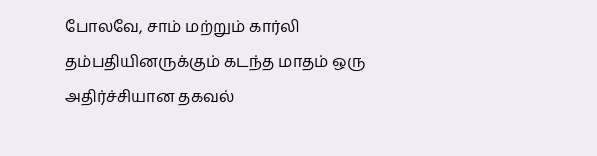போலவே, சாம் மற்றும் கார்லி தம்பதியினருக்கும் கடந்த மாதம் ஒரு அதிர்ச்சியான தகவல்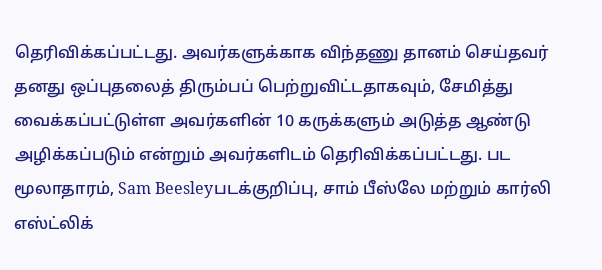தெரிவிக்கப்பட்டது. அவர்களுக்காக விந்தணு தானம் செய்தவர் தனது ஒப்புதலைத் திரும்பப் பெற்றுவிட்டதாகவும், சேமித்து வைக்கப்பட்டுள்ள அவர்களின் 10 கருக்களும் அடுத்த ஆண்டு அழிக்கப்படும் என்றும் அவர்களிடம் தெரிவிக்கப்பட்டது. பட மூலாதாரம், Sam Beesleyபடக்குறிப்பு, சாம் பீஸ்லே மற்றும் கார்லி எஸ்ட்லிக்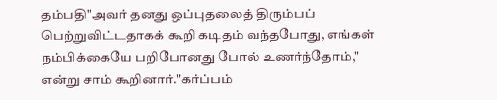தம்பதி"அவர் தனது ஒப்புதலைத் திரும்பப் பெற்றுவிட்டதாகக் கூறி கடிதம் வந்தபோது, எங்கள் நம்பிக்கையே பறிபோனது போல் உணர்ந்தோம்," என்று சாம் கூறினார்."கர்ப்பம்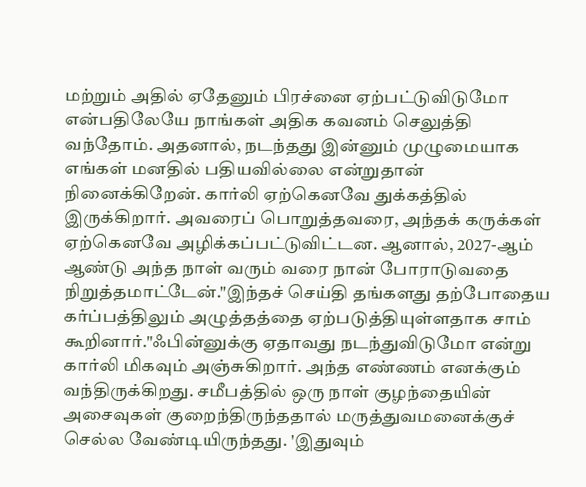மற்றும் அதில் ஏதேனும் பிரச்னை ஏற்பட்டுவிடுமோ என்பதிலேயே நாங்கள் அதிக கவனம் செலுத்தி வந்தோம். அதனால், நடந்தது இன்னும் முழுமையாக எங்கள் மனதில் பதியவில்லை என்றுதான் நினைக்கிறேன். கார்லி ஏற்கெனவே துக்கத்தில் இருக்கிறார். அவரைப் பொறுத்தவரை, அந்தக் கருக்கள் ஏற்கெனவே அழிக்கப்பட்டுவிட்டன. ஆனால், 2027-ஆம் ஆண்டு அந்த நாள் வரும் வரை நான் போராடுவதை நிறுத்தமாட்டேன்."இந்தச் செய்தி தங்களது தற்போதைய கர்ப்பத்திலும் அழுத்தத்தை ஏற்படுத்தியுள்ளதாக சாம் கூறினார்."ஃபின்னுக்கு ஏதாவது நடந்துவிடுமோ என்று கார்லி மிகவும் அஞ்சுகிறார். அந்த எண்ணம் எனக்கும் வந்திருக்கிறது. சமீபத்தில் ஒரு நாள் குழந்தையின் அசைவுகள் குறைந்திருந்ததால் மருத்துவமனைக்குச் செல்ல வேண்டியிருந்தது. 'இதுவும்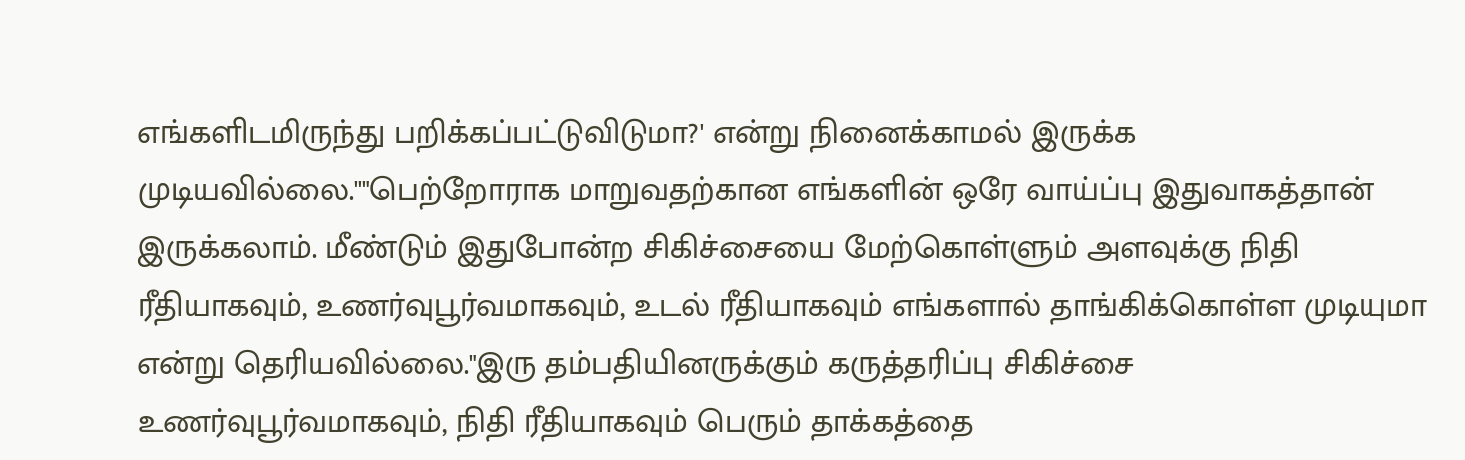எங்களிடமிருந்து பறிக்கப்பட்டுவிடுமா?' என்று நினைக்காமல் இருக்க முடியவில்லை.''"பெற்றோராக மாறுவதற்கான எங்களின் ஒரே வாய்ப்பு இதுவாகத்தான் இருக்கலாம். மீண்டும் இதுபோன்ற சிகிச்சையை மேற்கொள்ளும் அளவுக்கு நிதி ரீதியாகவும், உணர்வுபூர்வமாகவும், உடல் ரீதியாகவும் எங்களால் தாங்கிக்கொள்ள முடியுமா என்று தெரியவில்லை."இரு தம்பதியினருக்கும் கருத்தரிப்பு சிகிச்சை உணர்வுபூர்வமாகவும், நிதி ரீதியாகவும் பெரும் தாக்கத்தை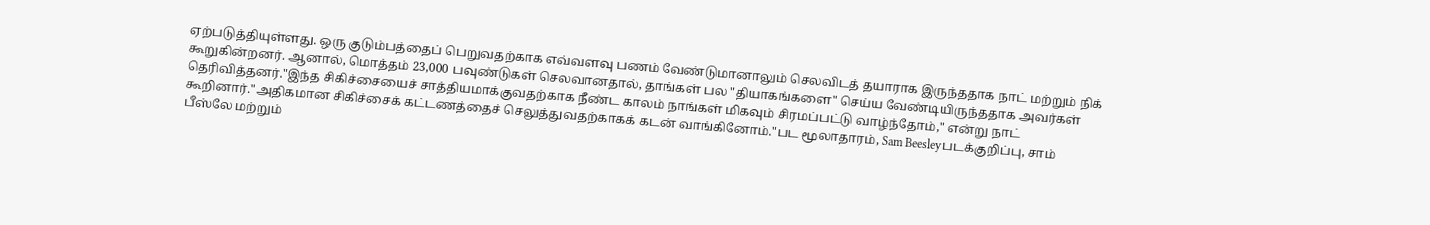ஏற்படுத்தியுள்ளது. ஒரு குடும்பத்தைப் பெறுவதற்காக எவ்வளவு பணம் வேண்டுமானாலும் செலவிடத் தயாராக இருந்ததாக நாட் மற்றும் நிக் கூறுகின்றனர். ஆனால், மொத்தம் 23,000 பவுண்டுகள் செலவானதால், தாங்கள் பல "தியாகங்களை" செய்ய வேண்டியிருந்ததாக அவர்கள் தெரிவித்தனர்."இந்த சிகிச்சையைச் சாத்தியமாக்குவதற்காக நீண்ட காலம் நாங்கள் மிகவும் சிரமப்பட்டு வாழ்ந்தோம்," என்று நாட் கூறினார்."அதிகமான சிகிச்சைக் கட்டணத்தைச் செலுத்துவதற்காகக் கடன் வாங்கினோம்."பட மூலாதாரம், Sam Beesleyபடக்குறிப்பு, சாம் பீஸ்லே மற்றும்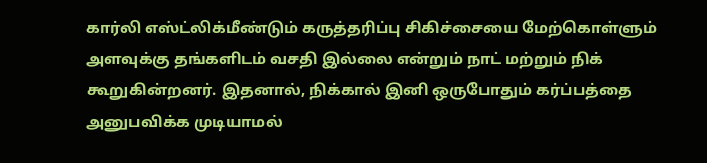கார்லி எஸ்ட்லிக்மீண்டும் கருத்தரிப்பு சிகிச்சையை மேற்கொள்ளும் அளவுக்கு தங்களிடம் வசதி இல்லை என்றும் நாட் மற்றும் நிக் கூறுகின்றனர். இதனால், நிக்கால் இனி ஒருபோதும் கர்ப்பத்தை அனுபவிக்க முடியாமல்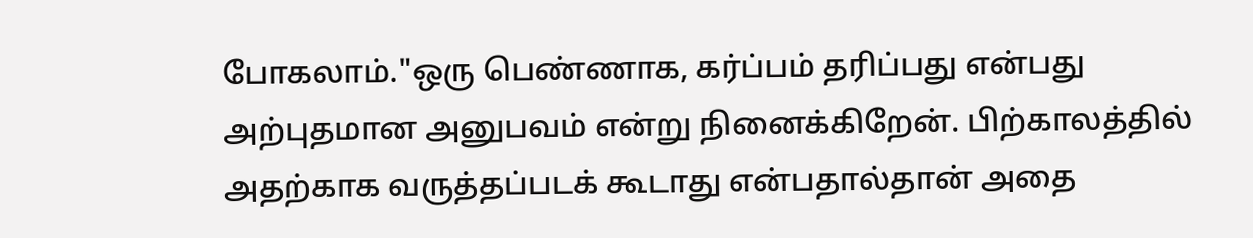போகலாம்."ஒரு பெண்ணாக, கர்ப்பம் தரிப்பது என்பது அற்புதமான அனுபவம் என்று நினைக்கிறேன். பிற்காலத்தில் அதற்காக வருத்தப்படக் கூடாது என்பதால்தான் அதை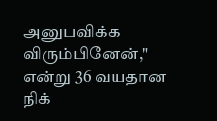அனுபவிக்க விரும்பினேன்," என்று 36 வயதான நிக்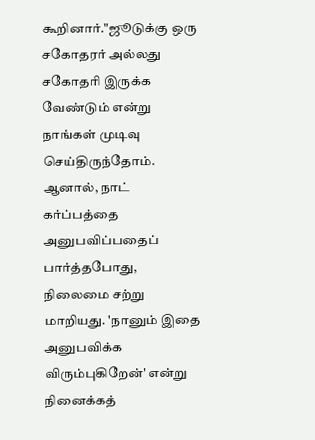கூறினார்."ஜூடுக்கு ஒரு சகோதரர் அல்லது சகோதரி இருக்க வேண்டும் என்று நாங்கள் முடிவு செய்திருந்தோம். ஆனால், நாட் கர்ப்பத்தை அனுபவிப்பதைப் பார்த்தபோது, நிலைமை சற்று மாறியது. 'நானும் இதை அனுபவிக்க விரும்புகிறேன்' என்று நினைக்கத்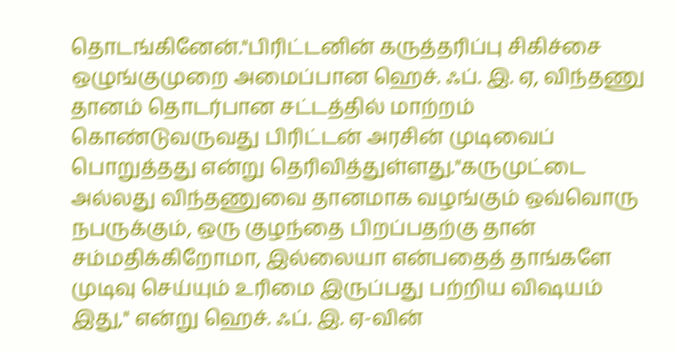தொடங்கினேன்."பிரிட்டனின் கருத்தரிப்பு சிகிச்சை ஒழுங்குமுறை அமைப்பான ஹெச். ஃப். இ. ஏ, விந்தணு தானம் தொடர்பான சட்டத்தில் மாற்றம் கொண்டுவருவது பிரிட்டன் அரசின் முடிவைப் பொறுத்தது என்று தெரிவித்துள்ளது."கருமுட்டை அல்லது விந்தணுவை தானமாக வழங்கும் ஒவ்வொரு நபருக்கும், ஒரு குழந்தை பிறப்பதற்கு தான் சம்மதிக்கிறோமா, இல்லையா என்பதைத் தாங்களே முடிவு செய்யும் உரிமை இருப்பது பற்றிய விஷயம் இது," என்று ஹெச். ஃப். இ. ஏ-வின்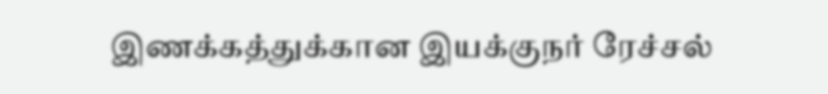இணக்கத்துக்கான இயக்குநர் ரேச்சல்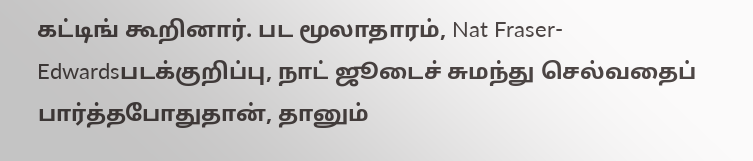கட்டிங் கூறினார். பட மூலாதாரம், Nat Fraser-Edwardsபடக்குறிப்பு, நாட் ஜூடைச் சுமந்து செல்வதைப் பார்த்தபோதுதான், தானும்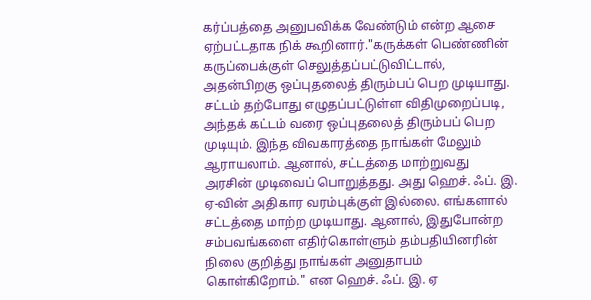கர்ப்பத்தை அனுபவிக்க வேண்டும் என்ற ஆசை ஏற்பட்டதாக நிக் கூறினார்."கருக்கள் பெண்ணின் கருப்பைக்குள் செலுத்தப்பட்டுவிட்டால், அதன்பிறகு ஒப்புதலைத் திரும்பப் பெற முடியாது. சட்டம் தற்போது எழுதப்பட்டுள்ள விதிமுறைப்படி, அந்தக் கட்டம் வரை ஒப்புதலைத் திரும்பப் பெற முடியும். இந்த விவகாரத்தை நாங்கள் மேலும் ஆராயலாம். ஆனால், சட்டத்தை மாற்றுவது அரசின் முடிவைப் பொறுத்தது. அது ஹெச். ஃப். இ. ஏ-வின் அதிகார வரம்புக்குள் இல்லை. எங்களால் சட்டத்தை மாற்ற முடியாது. ஆனால், இதுபோன்ற சம்பவங்களை எதிர்கொள்ளும் தம்பதியினரின் நிலை குறித்து நாங்கள் அனுதாபம் கொள்கிறோம்." என ஹெச். ஃப். இ. ஏ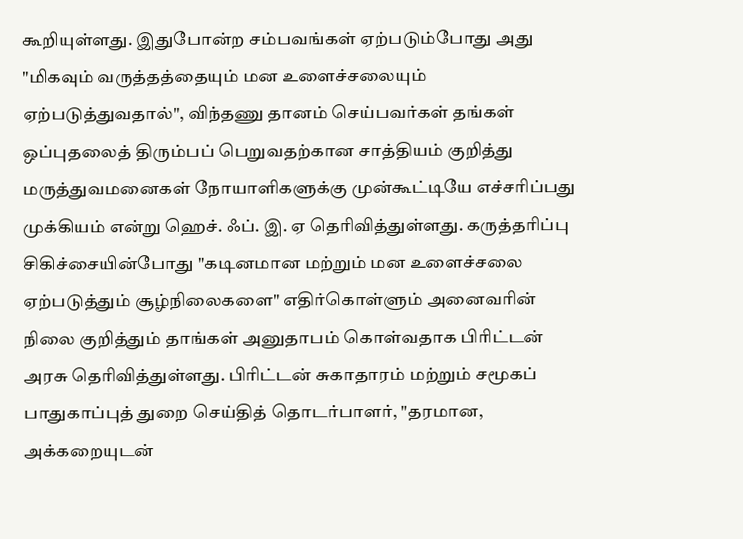கூறியுள்ளது. இதுபோன்ற சம்பவங்கள் ஏற்படும்போது அது "மிகவும் வருத்தத்தையும் மன உளைச்சலையும் ஏற்படுத்துவதால்", விந்தணு தானம் செய்பவர்கள் தங்கள் ஒப்புதலைத் திரும்பப் பெறுவதற்கான சாத்தியம் குறித்து மருத்துவமனைகள் நோயாளிகளுக்கு முன்கூட்டியே எச்சரிப்பது முக்கியம் என்று ஹெச். ஃப். இ. ஏ தெரிவித்துள்ளது. கருத்தரிப்பு சிகிச்சையின்போது "கடினமான மற்றும் மன உளைச்சலை ஏற்படுத்தும் சூழ்நிலைகளை" எதிர்கொள்ளும் அனைவரின் நிலை குறித்தும் தாங்கள் அனுதாபம் கொள்வதாக பிரிட்டன் அரசு தெரிவித்துள்ளது. பிரிட்டன் சுகாதாரம் மற்றும் சமூகப் பாதுகாப்புத் துறை செய்தித் தொடர்பாளர், "தரமான, அக்கறையுடன்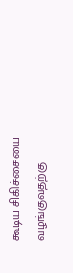கூடிய சிகிச்சையை வழங்குவதற்கு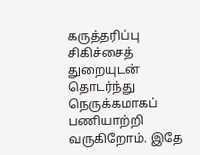கருத்தரிப்பு சிகிச்சைத் துறையுடன் தொடர்ந்து நெருக்கமாகப் பணியாற்றி வருகிறோம். இதே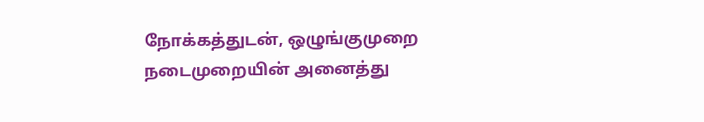நோக்கத்துடன், ஒழுங்குமுறை நடைமுறையின் அனைத்து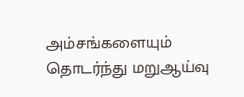அம்சங்களையும் தொடர்ந்து மறுஆய்வு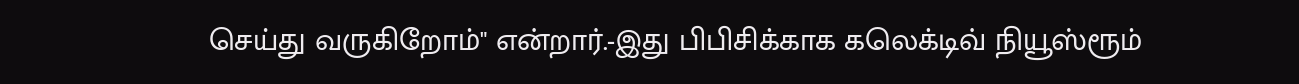செய்து வருகிறோம்" என்றார்.-இது பிபிசிக்காக கலெக்டிவ் நியூஸ்ரூம்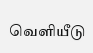வெளியீடு